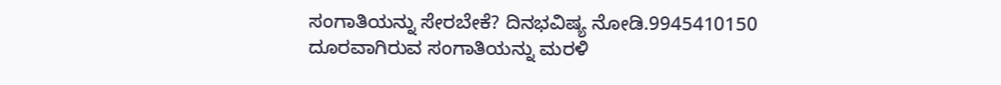ಸಂಗಾತಿಯನ್ನು ಸೇರಬೇಕೆ? ದಿನಭವಿಷ್ಯ ನೋಡಿ.9945410150
ದೂರವಾಗಿರುವ ಸಂಗಾತಿಯನ್ನು ಮರಳಿ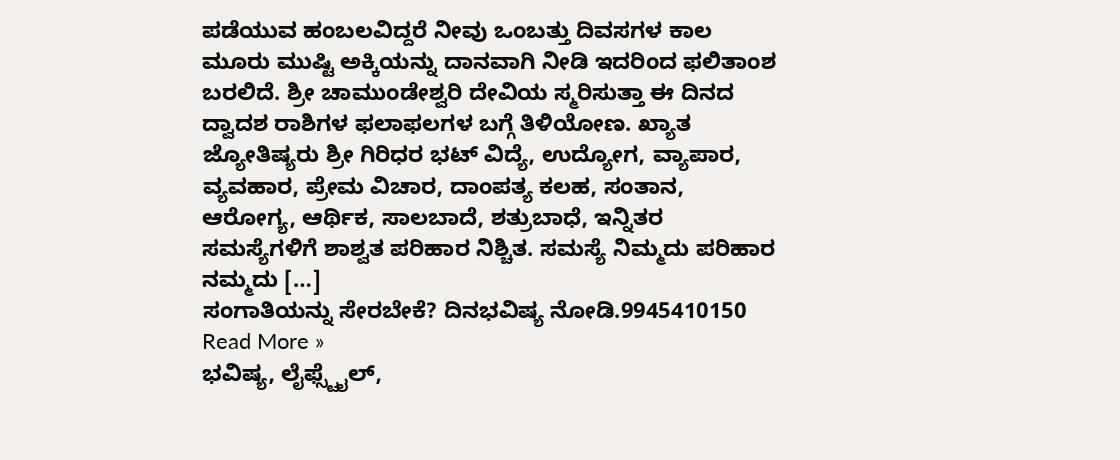ಪಡೆಯುವ ಹಂಬಲವಿದ್ದರೆ ನೀವು ಒಂಬತ್ತು ದಿವಸಗಳ ಕಾಲ ಮೂರು ಮುಷ್ಟಿ ಅಕ್ಕಿಯನ್ನು ದಾನವಾಗಿ ನೀಡಿ ಇದರಿಂದ ಫಲಿತಾಂಶ ಬರಲಿದೆ. ಶ್ರೀ ಚಾಮುಂಡೇಶ್ವರಿ ದೇವಿಯ ಸ್ಮರಿಸುತ್ತಾ ಈ ದಿನದ ದ್ವಾದಶ ರಾಶಿಗಳ ಫಲಾಫಲಗಳ ಬಗ್ಗೆ ತಿಳಿಯೋಣ. ಖ್ಯಾತ ಜ್ಯೋತಿಷ್ಯರು ಶ್ರೀ ಗಿರಿಧರ ಭಟ್ ವಿದ್ಯೆ, ಉದ್ಯೋಗ, ವ್ಯಾಪಾರ, ವ್ಯವಹಾರ, ಪ್ರೇಮ ವಿಚಾರ, ದಾಂಪತ್ಯ ಕಲಹ, ಸಂತಾನ, ಆರೋಗ್ಯ, ಆರ್ಥಿಕ, ಸಾಲಬಾದೆ, ಶತ್ರುಬಾಧೆ, ಇನ್ನಿತರ ಸಮಸ್ಯೆಗಳಿಗೆ ಶಾಶ್ವತ ಪರಿಹಾರ ನಿಶ್ಚಿತ. ಸಮಸ್ಯೆ ನಿಮ್ಮದು ಪರಿಹಾರ ನಮ್ಮದು […]
ಸಂಗಾತಿಯನ್ನು ಸೇರಬೇಕೆ? ದಿನಭವಿಷ್ಯ ನೋಡಿ.9945410150 Read More »
ಭವಿಷ್ಯ, ಲೈಫ್ಸ್ಟೈಲ್,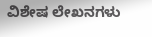ವಿಶೇಷ ಲೇಖನಗಳು